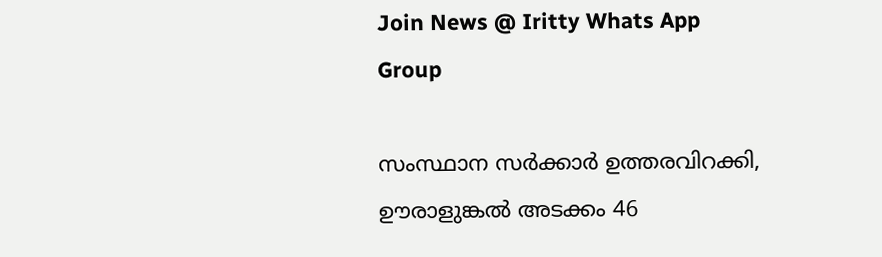Join News @ Iritty Whats App Group

സംസ്ഥാന സർക്കാർ ഉത്തരവിറക്കി, ഊരാളുങ്കൽ അടക്കം 46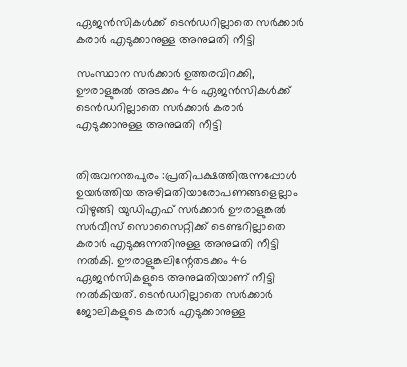ഏജൻസികൾക്ക് ടെൻഡറില്ലാതെ സർക്കാർ കരാർ എടുക്കാനുള്ള അനുമതി നീട്ടി

സംസ്ഥാന സർക്കാർ ഉത്തരവിറക്കി, ഊരാളുങ്കൽ അടക്കം 46 ഏജൻസികൾക്ക് ടെൻഡറില്ലാതെ സർക്കാർ കരാർ എടുക്കാനുള്ള അനുമതി നീട്ടി


തിരുവനന്തപുരം :പ്രതിപക്ഷത്തിരുന്നപ്പോൾ ഉയർത്തിയ അഴിമതിയാരോപണങ്ങളെല്ലാം വിഴുങ്ങി യുഡിഎഫ് സർക്കാർ ഊരാളുങ്കൽ സർവീസ് സൊസൈറ്റിക്ക് ടെണ്ടറില്ലാതെ കരാർ എടുക്കുന്നതിനുള്ള അനുമതി നീട്ടി നൽകി. ഊരാളുങ്കലിന്റേതടക്കം 46 ഏജൻസികളുടെ അനുമതിയാണ് നീട്ടി നൽകിയത്. ടെൻഡറില്ലാതെ സർക്കാർ ജോലികളുടെ കരാർ എടുക്കാനുള്ള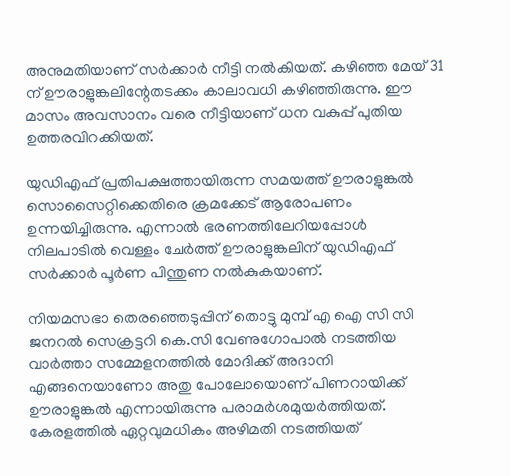അനുമതിയാണ് സർക്കാർ നീട്ടി നൽകിയത്. കഴിഞ്ഞ മേയ് 31 ന് ഊരാളുങ്കലിന്റേതടക്കം കാലാവധി കഴിഞ്ഞിരുന്നു. ഈ മാസം അവസാനം വരെ നീട്ടിയാണ് ധന വകുപ്പ് പുതിയ ഉത്തരവിറക്കിയത്.

യുഡിഎഫ് പ്രതിപക്ഷത്തായിരുന്ന സമയത്ത് ഊരാളുങ്കൽ സൊസൈറ്റിക്കെതിരെ ക്രമക്കേട് ആരോപണം ഉന്നയിച്ചിരുന്നു. എന്നാൽ ഭരണത്തിലേറിയപ്പോൾ നിലപാടിൽ വെള്ളം ചേർത്ത് ഊരാളുങ്കലിന് യുഡിഎഫ് സർക്കാർ പൂര്‍ണ പിന്തുണ നൽകുകയാണ്.

നിയമസഭാ തെരഞ്ഞെടുപ്പിന് തൊട്ടു മുമ്പ് എ ഐ സി സി ജനറൽ സെക്രട്ടറി കെ.സി വേണുഗോപാൽ നടത്തിയ വാര്‍ത്താ സമ്മേളനത്തിൽ മോദിക്ക് അദാനി എങ്ങനെയാണോ അതു പോലോയൊണ് പിണറായിക്ക് ഊരാളുങ്കൽ എന്നായിരുന്നു പരാമർശമുയർത്തിയത്. കേരളത്തിൽ ഏറ്റവുമധികം അഴിമതി നടത്തിയത്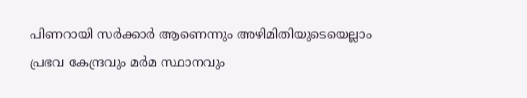പിണറായി സര്‍ക്കാര്‍ ആണെന്നും അഴിമിതിയുടെയെല്ലാം പ്രഭവ കേന്ദ്രവും മര്‍മ സ്ഥാനവും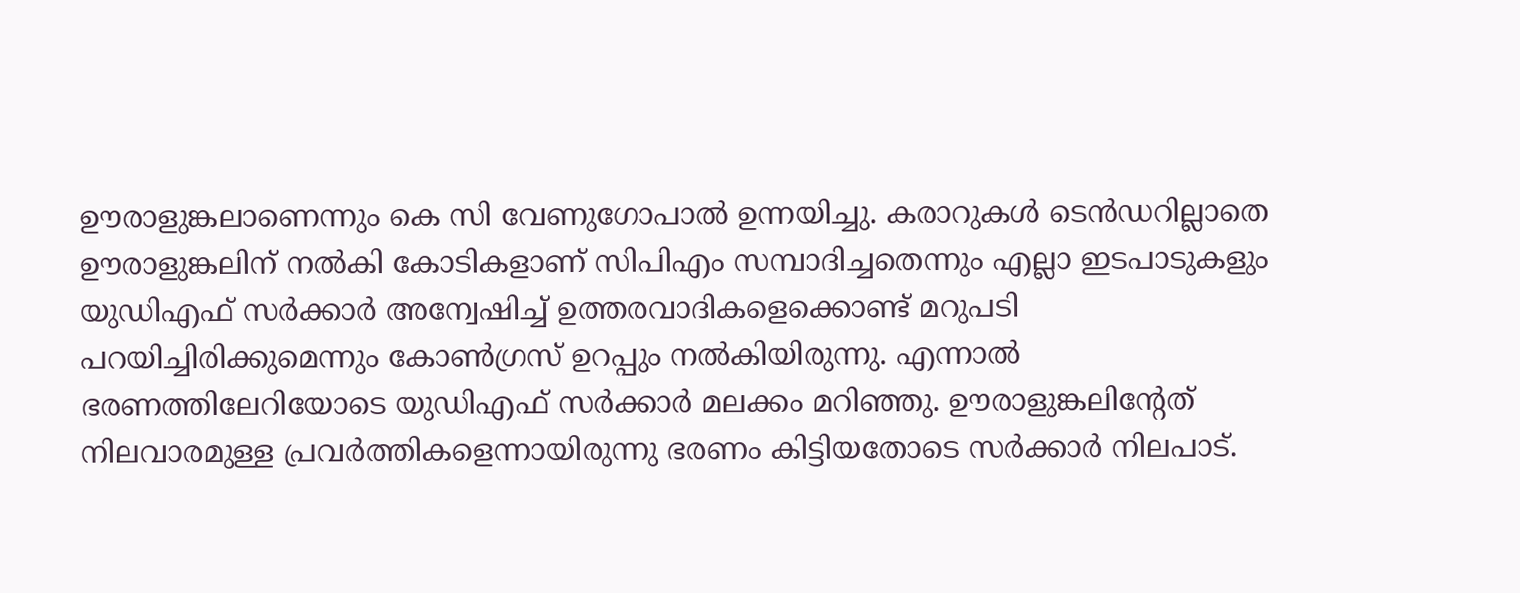ഊരാളുങ്കലാണെന്നും കെ സി വേണുഗോപാൽ ഉന്നയിച്ചു. കരാറുകള്‍ ടെന്‍ഡറില്ലാതെ ഊരാളുങ്കലിന് നൽകി കോടികളാണ് സിപിഎം സമ്പാദിച്ചതെന്നും എല്ലാ ഇടപാടുകളും യുഡിഎഫ് സര്‍ക്കാര്‍ അന്വേഷിച്ച് ഉത്തരവാദികളെക്കൊണ്ട് മറുപടി പറയിച്ചിരിക്കുമെന്നും കോൺഗ്രസ് ഉറപ്പും നൽകിയിരുന്നു. എന്നാൽ ഭരണത്തിലേറിയോടെ യുഡിഎഫ് സർക്കാർ മലക്കം മറിഞ്ഞു. ഊരാളുങ്കലിന്‍റേത് നിലവാരമുള്ള പ്രവര്‍ത്തികളെന്നായിരുന്നു ഭരണം കിട്ടിയതോടെ സർക്കാർ നിലപാട്.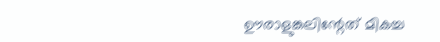ഊരാളുങ്കലിന്റേത് മികച്ച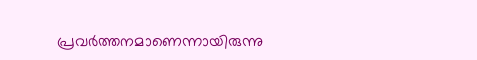പ്രവർത്തനമാണെന്നായിരുന്നു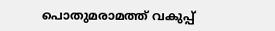പൊതുമരാമത്ത് വകുപ്പ്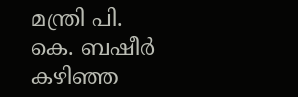മന്ത്രി പി. കെ. ബഷീര്‍ കഴിഞ്ഞ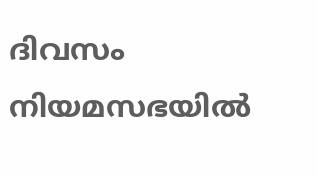ദിവസം നിയമസഭയിൽ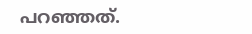പറഞ്ഞത്.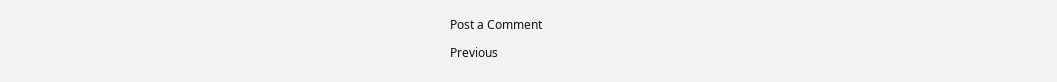Post a Comment

Previous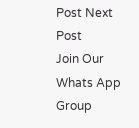Post Next Post
Join Our Whats App Group